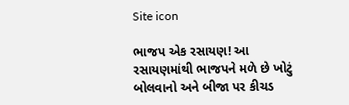Site icon

ભાજપ એક રસાયણ! આ રસાયણમાંથી ભાજપને મળે છે ખોટું બોલવાનો અને બીજા પર કીચડ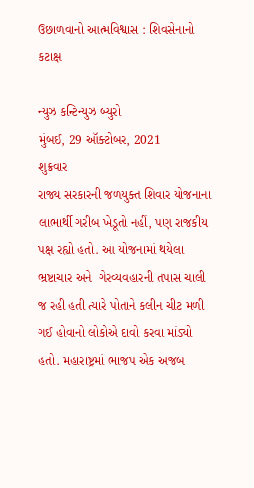ઉછાળવાનો આત્મવિશ્વાસ : શિવસેનાનો કટાક્ષ

ન્યુઝ કન્ટિન્યુઝ બ્યુરો
મુંબઈ, 29 ઑક્ટોબર, 2021
શુક્રવાર
રાજ્ય સરકારની જળયુક્ત શિવાર યોજનાના લાભાર્થી ગરીબ ખેડૂતો નહીં, પણ રાજકીય પક્ષ રહ્યો હતો. આ યોજનામાં થયેલા  ભ્રષ્ટાચાર અને  ગેરવ્યવહારની તપાસ ચાલી જ રહી હતી ત્યારે પોતાને કલીન ચીટ મળી ગઈ હોવાનો લોકોએ દાવો કરવા માંડ્યો હતો. મહારાષ્ટ્રમાં ભાજપ એક અજબ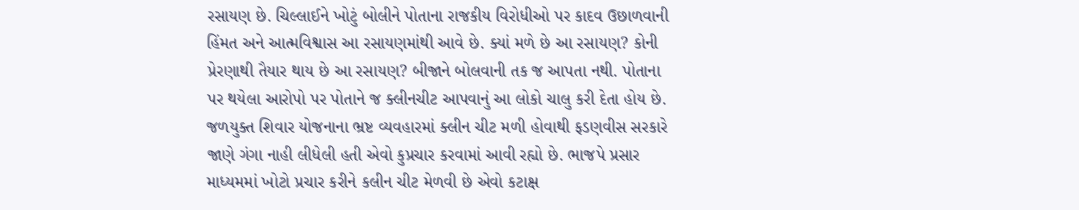રસાયણ છે. ચિલ્લાઈને ખોટું બોલીને પોતાના રાજકીય વિરોધીઓ પર કાદવ ઉછાળવાની હિંમત અને આત્મવિશ્વાસ આ રસાયણમાંથી આવે છે. ક્યાં મળે છે આ રસાયણ? કોની પ્રેરણાથી તૈયાર થાય છે આ રસાયણ? બીજાને બોલવાની તક જ આપતા નથી. પોતાના પર થયેલા આરોપો પર પોતાને જ ક્લીનચીટ આપવાનું આ લોકો ચાલુ કરી દેતા હોય છે. જળયુક્ત શિવાર યોજનાના ભ્રષ્ટ વ્યવહારમાં ક્લીન ચીટ મળી હોવાથી ફડણવીસ સરકારે જાણે ગંગા નાહી લીધેલી હતી એવો કુપ્રચાર કરવામાં આવી રહ્યો છે. ભાજપે પ્રસાર માધ્યમમાં ખોટો પ્રચાર કરીને કલીન ચીટ મેળવી છે એવો કટાક્ષ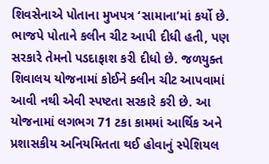શિવસેનાએ પોતાના મુખપત્ર ‘સામાના’માં કર્યો છે.
ભાજપે પોતાને કલીન ચીટ આપી દીધી હતી, પણ સરકારે તેમનો પડદાફાશ કરી દીધો છે. જળયુક્ત શિવાલય યોજનામાં કોઈને ક્લીન ચીટ આપવામાં આવી નથી એવી સ્પષ્ટતા સરકારે કરી છે. આ યોજનામાં લગભગ 71 ટકા કામમાં આર્થિક અને પ્રશાસકીય અનિયમિતતા થઈ હોવાનું સ્પેશિયલ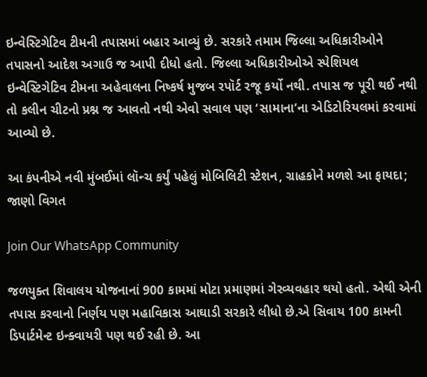ઇન્વેસ્ટિગેટિવ ટીમની તપાસમાં બહાર આવ્યું છે. સરકારે તમામ જિલ્લા અધિકારીઓને તપાસનો આદેશ અગાઉ જ આપી દીધો હતો. જિલ્લા અધિકારીઓએ સ્પેશિયલ ઇન્વેસ્ટિગેટિવ ટીમના અહેવાલના નિષ્કર્ષ મુજબ રપૉર્ટ રજૂ કર્યો નથી. તપાસ જ પૂરી થઈ નથી તો કલીન ચીટનો પ્રશ્ન જ આવતો નથી એવો સવાલ પણ ‘સામાના’ના એડિટોરિયલમાં કરવામાં આવ્યો છે.

આ કંપનીએ નવી મુંબઈમાં લૉન્ચ કર્યું પહેલું મોબિલિટી સ્ટેશન, ગ્રાહકોને મળશે આ ફાયદા; જાણો વિગત

Join Our WhatsApp Community

જળયુક્ત શિવાલય યોજનાનાં 900 કામમાં મોટા પ્રમાણમાં ગેરવ્યવહાર થયો હતો. એથી એની તપાસ કરવાનો નિર્ણય પણ મહાવિકાસ આઘાડી સરકારે લીધો છે.એ સિવાય 100 કામની ડિપાર્ટમેન્ટ ઇન્ક્વાયરી પણ થઈ રહી છે. આ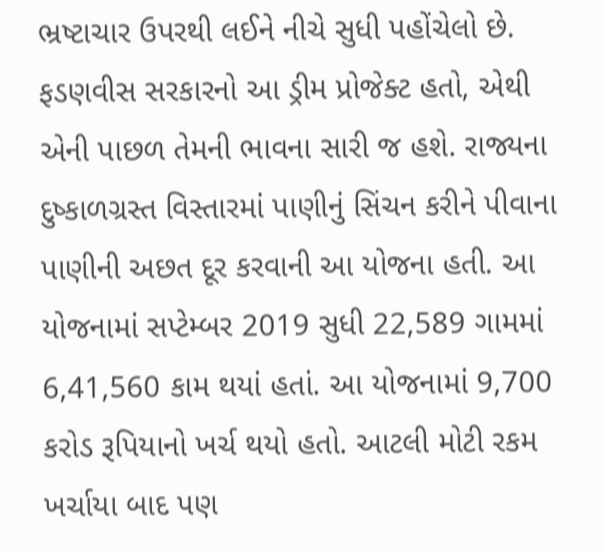ભ્રષ્ટાચાર ઉપરથી લઈને નીચે સુધી પહોંચેલો છે. ફડણવીસ સરકારનો આ ડ્રીમ પ્રોજેક્ટ હતો, એથી એની પાછળ તેમની ભાવના સારી જ હશે. રાજ્યના દુષ્કાળગ્રસ્ત વિસ્તારમાં પાણીનું સિંચન કરીને પીવાના પાણીની અછત દૂર કરવાની આ યોજના હતી. આ યોજનામાં સપ્ટેમ્બર 2019 સુધી 22,589 ગામમાં 6,41,560 કામ થયાં હતાં. આ યોજનામાં 9,700 કરોડ રૂપિયાનો ખર્ચ થયો હતો. આટલી મોટી રકમ ખર્ચાયા બાદ પણ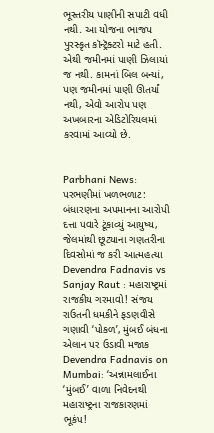ભૂસ્તરીય પાણીની સપાટી વધી નથી. આ યોજના ભાજપ પુરસ્કૃત કૉન્ટ્રૅક્ટરો માટે હતી. એથી જમીનમાં પાણી ઝિલાયાં જ નથી. કામનાં બિલ બન્યાં, પણ જમીનમાં પાણી ઊતર્યાં નથી, એવો આરોપ પણ અખબારના એડિટોરિયલમાં કરવામાં આવ્યો છે.


Parbhani News: પરભણીમાં ખળભળાટ: બંધારણના અપમાનના આરોપી દત્તા પવારે ટૂંકાવ્યું આયુષ્ય, જેલમાંથી છૂટ્યાના ગણતરીના દિવસોમાં જ કરી આત્મહત્યા
Devendra Fadnavis vs Sanjay Raut : મહારાષ્ટ્રમાં રાજકીય ગરમાવો! સંજય રાઉતની ધમકીને ફડણવીસે ગણાવી ‘પોકળ’, મુંબઈ બંધના એલાન પર ઉડાવી મજાક
Devendra Fadnavis on Mumbai: ‘અન્નામલાઈના ‘મુંબઈ’ વાળા નિવેદનથી મહારાષ્ટ્રના રાજકારણમાં ભૂકંપ!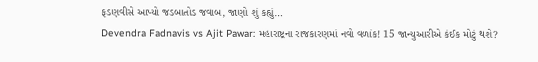ફડણવીસે આપ્યો જડબાતોડ જવાબ, જાણો શું કહ્યું…
Devendra Fadnavis vs Ajit Pawar: મહારાષ્ટ્રના રાજકારણમાં નવો વળાંક! 15 જાન્યુઆરીએ કંઈક મોટું થશે?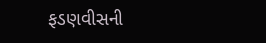ફડણવીસની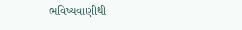ભવિષ્યવાણીથી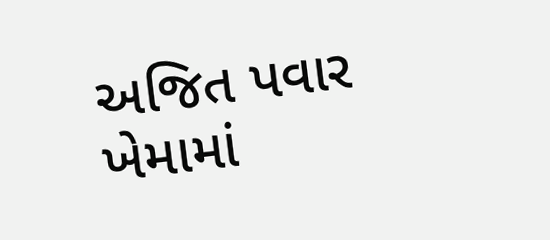અજિત પવાર ખેમામાં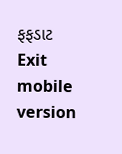ફફડાટ
Exit mobile version